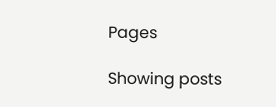Pages

Showing posts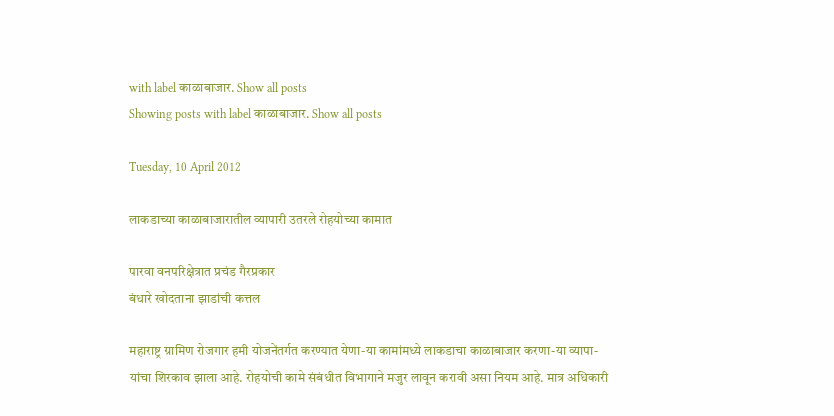with label काळाबाजार. Show all posts
Showing posts with label काळाबाजार. Show all posts

Tuesday, 10 April 2012

लाकडाच्या काळाबाजारातील व्यापारी उतरले रोहयोच्या कामात

पारवा वनपरिक्षेत्रात प्रचंड गैरप्रकार
बंधारे खोदताना झाडांची कत्तल

महाराष्ट्र ग्रामिण रोजगार हमी योजनेंतर्गत करण्यात येणा-या कामांमध्ये लाकडाचा काळाबाजार करणा-या व्यापा-यांचा शिरकाव झाला आहे. रोहयोची कामे संबंधीत विभागाने मजुर लावून करावी असा नियम आहे. मात्र अधिकारी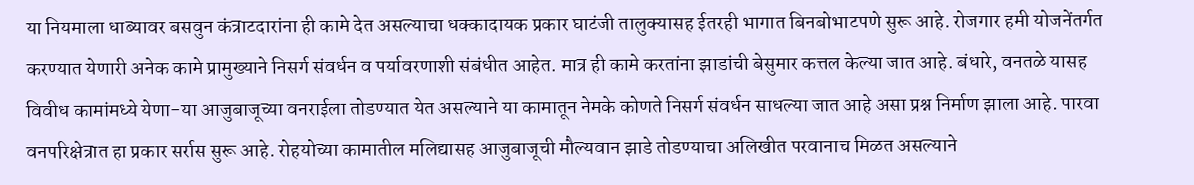या नियमाला धाब्यावर बसवुन कंत्राटदारांना ही कामे देत असल्याचा धक्कादायक प्रकार घाटंजी तालुक्यासह ईतरही भागात बिनबोभाटपणे सुरू आहे. रोजगार हमी योजनेंतर्गत करण्यात येणारी अनेक कामे प्रामुख्याने निसर्ग संवर्धन व पर्यावरणाशी संबंधीत आहेत. मात्र ही कामे करतांना झाडांची बेसुमार कत्तल केल्या जात आहे. बंधारे, वनतळे यासह विवीध कामांमध्ये येणा-या आजुबाजूच्या वनराईला तोडण्यात येत असल्याने या कामातून नेमके कोणते निसर्ग संवर्धन साधल्या जात आहे असा प्रश्न निर्माण झाला आहे. पारवा वनपरिक्षेत्रात हा प्रकार सर्रास सुरू आहे. रोहयोच्या कामातील मलिद्यासह आजुबाजूची मौल्यवान झाडे तोडण्याचा अलिखीत परवानाच मिळत असल्याने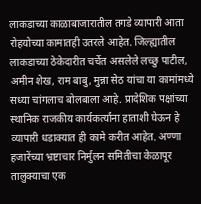लाकडाच्या काळाबाजारातील तगडे व्यापारी आता रोहयोच्या कामातही उतरले आहेत. जिल्ह्यातील लाकडाच्या ठेकेदारीत चर्चेत असलेले लच्छु पाटील, अमीन शेख, राम बाबु, मुन्ना सेठ यांचा या कामांमध्ये सध्या चांगलाच बोलबाला आहे. प्रादेशिक पक्षांच्या स्थानिक राजकीय कार्यकर्त्यांना हाताशी घेऊन हे व्यापारी धडाक्यात ही कामे करीत आहेत. अण्णा हजारेंच्या भ्रष्टाचार निर्मुलन समितीचा केळापूर तालुक्याचा एक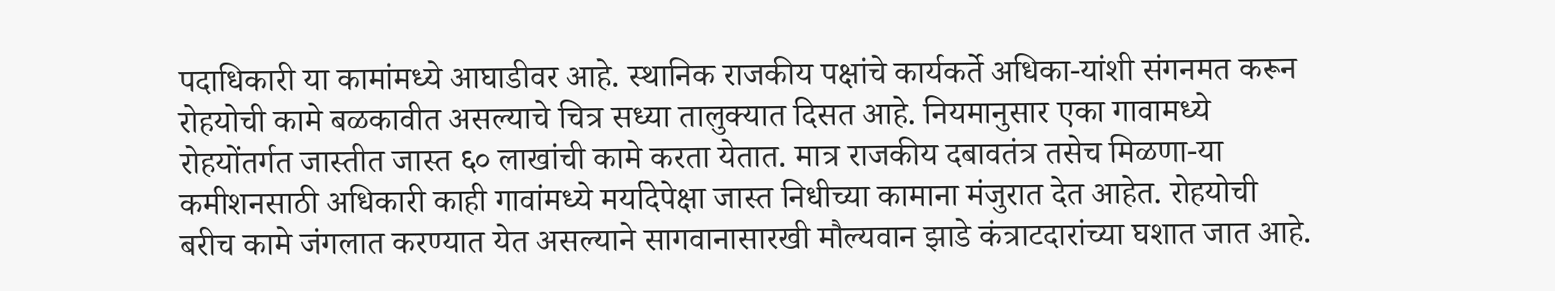पदाधिकारी या कामांमध्ये आघाडीवर आहे. स्थानिक राजकीय पक्षांचे कार्यकर्ते अधिका-यांशी संगनमत करून रोहयोची कामे बळकावीत असल्याचे चित्र सध्या तालुक्यात दिसत आहे. नियमानुसार एका गावामध्ये रोहयोंतर्गत जास्तीत जास्त ६० लाखांची कामे करता येतात. मात्र राजकीय दबावतंत्र तसेच मिळणा-या कमीशनसाठी अधिकारी काही गावांमध्ये मर्यादेपेक्षा जास्त निधीच्या कामाना मंजुरात देत आहेत. रोहयोची बरीच कामे जंगलात करण्यात येत असल्याने सागवानासारखी मौल्यवान झाडे कंत्राटदारांच्या घशात जात आहे.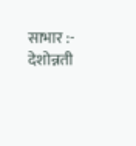साभार :- देशोन्नती